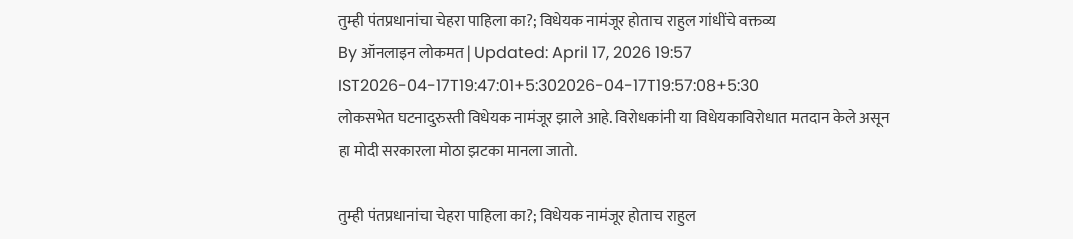तुम्ही पंतप्रधानांचा चेहरा पाहिला का?; विधेयक नामंजूर होताच राहुल गांधींचे वक्तव्य
By ऑनलाइन लोकमत | Updated: April 17, 2026 19:57 IST2026-04-17T19:47:01+5:302026-04-17T19:57:08+5:30
लोकसभेत घटनादुरुस्ती विधेयक नामंजूर झाले आहे. विरोधकांनी या विधेयकाविरोधात मतदान केले असून हा मोदी सरकारला मोठा झटका मानला जातो.

तुम्ही पंतप्रधानांचा चेहरा पाहिला का?; विधेयक नामंजूर होताच राहुल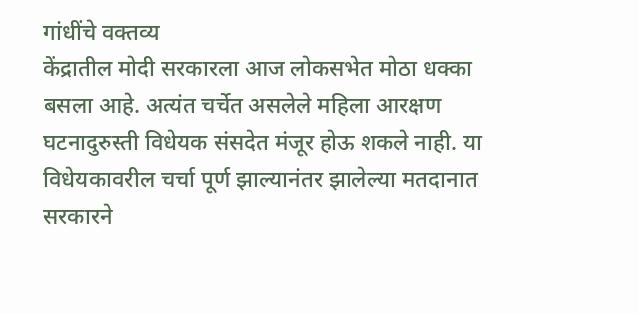गांधींचे वक्तव्य
केंद्रातील मोदी सरकारला आज लोकसभेत मोठा धक्का बसला आहे. अत्यंत चर्चेत असलेले महिला आरक्षण घटनादुरुस्ती विधेयक संसदेत मंजूर होऊ शकले नाही. या विधेयकावरील चर्चा पूर्ण झाल्यानंतर झालेल्या मतदानात सरकारने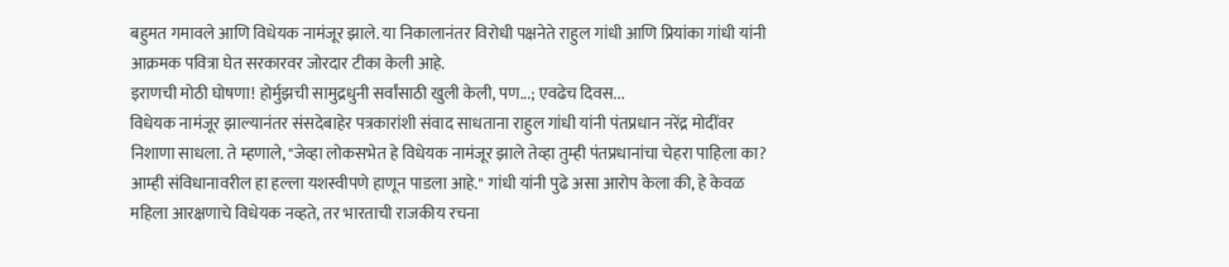बहुमत गमावले आणि विधेयक नामंजूर झाले. या निकालानंतर विरोधी पक्षनेते राहुल गांधी आणि प्रियांका गांधी यांनी आक्रमक पवित्रा घेत सरकारवर जोरदार टीका केली आहे.
इराणची मोठी घोषणा! होर्मुझची सामुद्रधुनी सर्वांसाठी खुली केली, पण...; एवढेच दिवस...
विधेयक नामंजूर झाल्यानंतर संसदेबाहेर पत्रकारांशी संवाद साधताना राहुल गांधी यांनी पंतप्रधान नरेंद्र मोदींवर निशाणा साधला. ते म्हणाले, "जेव्हा लोकसभेत हे विधेयक नामंजूर झाले तेव्हा तुम्ही पंतप्रधानांचा चेहरा पाहिला का? आम्ही संविधानावरील हा हल्ला यशस्वीपणे हाणून पाडला आहे." गांधी यांनी पुढे असा आरोप केला की, हे केवळ महिला आरक्षणाचे विधेयक नव्हते, तर भारताची राजकीय रचना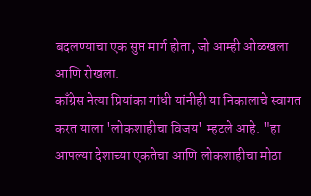बदलण्याचा एक सुप्त मार्ग होता, जो आम्ही ओळखला आणि रोखला.
काँग्रेस नेत्या प्रियांका गांधी यांनीही या निकालाचे स्वागत करत याला 'लोकशाहीचा विजय' म्हटले आहे. "हा आपल्या देशाच्या एकतेचा आणि लोकशाहीचा मोठा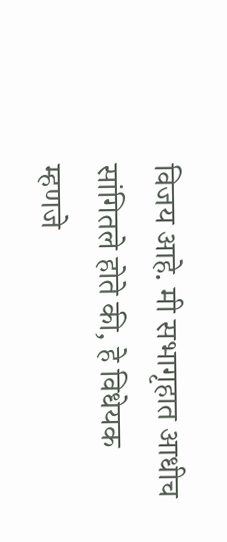विजय आहे. मी सभागृहात आधीच सांगितले होते की, हे विधेयक म्हणजे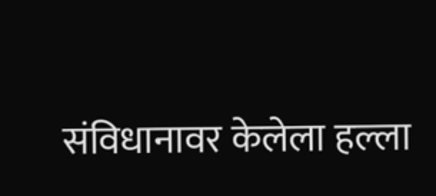संविधानावर केलेला हल्ला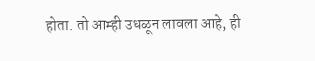होता. तो आम्ही उधळून लावला आहे, ही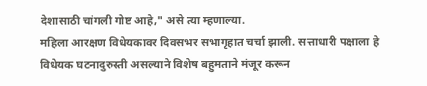देशासाठी चांगली गोष्ट आहे," असे त्या म्हणाल्या.
महिला आरक्षण विधेयकावर दिवसभर सभागृहात चर्चा झाली. सत्ताधारी पक्षाला हे विधेयक घटनादुरुस्ती असल्याने विशेष बहुमताने मंजूर करून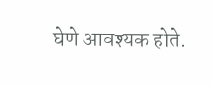घेणे आवश्यक होते.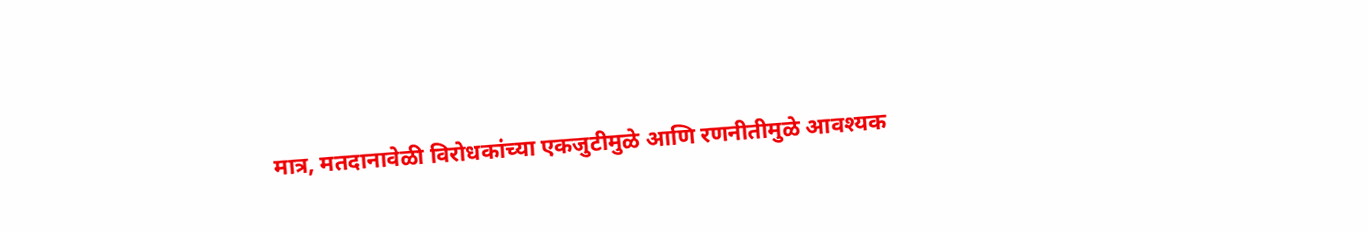मात्र, मतदानावेळी विरोधकांच्या एकजुटीमुळे आणि रणनीतीमुळे आवश्यक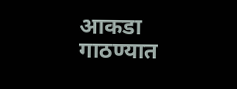आकडा गाठण्यात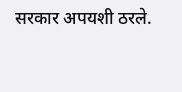सरकार अपयशी ठरले.